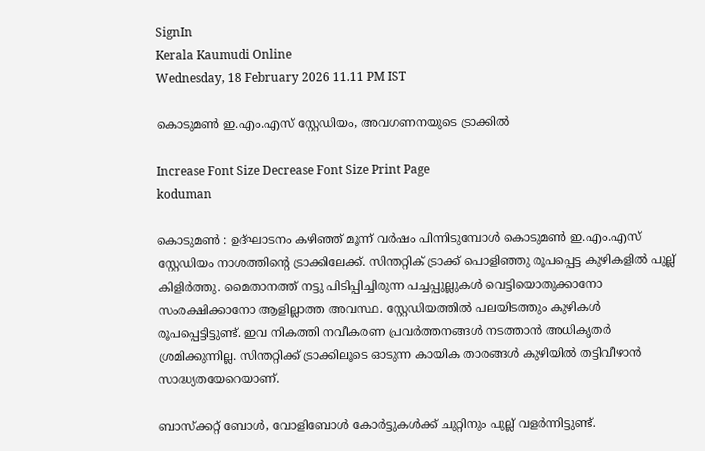SignIn
Kerala Kaumudi Online
Wednesday, 18 February 2026 11.11 PM IST

കൊടുമൺ ഇ.എം.എസ് സ്റ്റേഡിയം, അവഗണനയുടെ ട്രാക്കിൽ

Increase Font Size Decrease Font Size Print Page
koduman

കൊടുമൺ : ഉദ്ഘാടനം കഴിഞ്ഞ് മൂന്ന് വർഷം പിന്നിടുമ്പോൾ കൊടുമൺ ഇ.എം.എസ് സ്റ്റേഡിയം നാശത്തിന്റെ ട്രാക്കിലേക്ക്. സിന്തറ്റിക് ട്രാക്ക് പൊളിഞ്ഞു രൂപപ്പെട്ട കുഴികളിൽ പുല്ല് കിളിർത്തു. മൈതാനത്ത് നട്ടു പിടിപ്പിച്ചിരുന്ന പച്ചപ്പുല്ലുകൾ വെട്ടിയൊതുക്കാനോ സംരക്ഷിക്കാനോ ആളില്ലാത്ത അവസ്ഥ. സ്റ്റേഡിയത്തിൽ പലയിടത്തും കുഴികൾ രൂപപ്പെട്ടിട്ടുണ്ട്. ഇവ നികത്തി നവീകരണ പ്രവർത്തനങ്ങൾ നടത്താൻ അധികൃതർ ശ്രമിക്കുന്നില്ല. സിന്തറ്റിക്ക് ട്രാക്കിലൂടെ ഓടുന്ന കായിക താരങ്ങൾ കുഴിയിൽ തട്ടിവീഴാൻ സാദ്ധ്യതയേറെയാണ്.

ബാസ്ക്കറ്റ് ബോൾ, വോളിബോൾ കോർട്ടുകൾക്ക് ചുറ്റിനും പുല്ല് വളർന്നിട്ടുണ്ട്.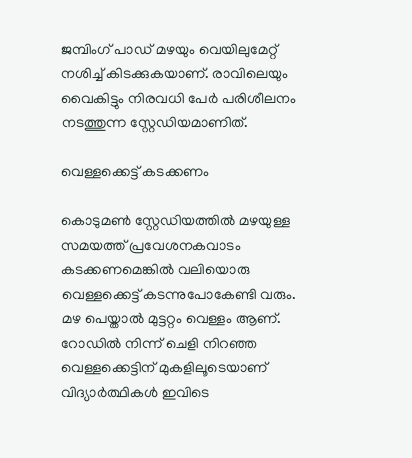ജമ്പിംഗ് പാഡ് മഴയും വെയിലുമേറ്റ് നശിച്ച് കിടക്കുകയാണ്. രാവിലെയും വൈകിട്ടും നിരവധി പേർ പരിശീലനം നടത്തുന്ന സ്റ്റേഡിയമാണിത്.

വെള്ളക്കെട്ട് കടക്കണം

കൊടുമൺ സ്റ്റേഡിയത്തിൽ മഴയുള്ള സമയത്ത് പ്രവേശനകവാടം കടക്കണമെങ്കിൽ വലിയൊരു വെള്ളക്കെട്ട് കടന്നുപോകേണ്ടി വരും. മഴ പെയ്താൽ മുട്ടറ്റം വെള്ളം ആണ്. റോഡിൽ നിന്ന് ചെളി നിറഞ്ഞ വെള്ളക്കെട്ടിന് മുകളിലൂടെയാണ് വിദ്യാർത്ഥികൾ ഇവിടെ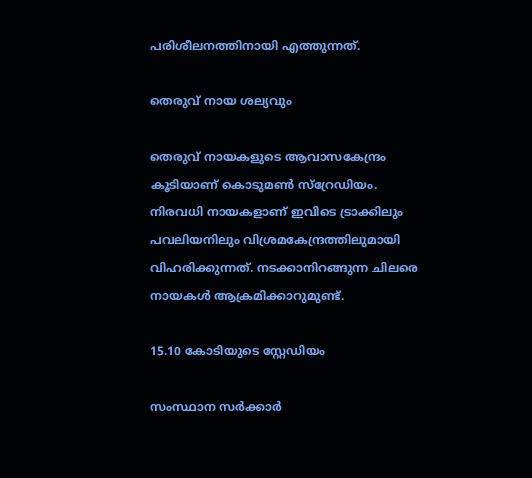പരിശീലനത്തിനായി എത്തുന്നത്.

തെരുവ് നായ ശല്യവും

തെരുവ് നായകളുടെ ആവാസകേന്ദ്രം കൂടിയാണ് കൊടുമൺ സ്റ്രേഡിയം. നിരവധി നായകളാണ് ഇവിടെ ട്രാക്കിലും പവലിയനിലും വിശ്രമകേന്ദ്രത്തിലുമായി വിഹരിക്കുന്നത്. നടക്കാനിറങ്ങുന്ന ചിലരെ നായകൾ ആക്രമിക്കാറുമുണ്ട്.

15.10 കോടിയുടെ സ്റ്റേഡിയം

സംസ്ഥാന സർക്കാർ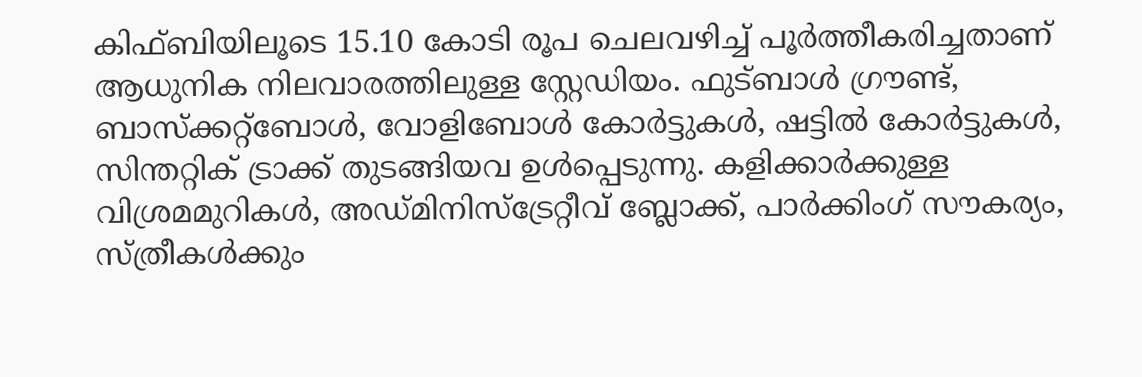കിഫ്ബിയിലൂടെ 15.10 കോടി രൂപ ചെലവഴിച്ച് പൂർത്തീകരിച്ചതാണ് ആധുനിക നിലവാരത്തിലുള്ള സ്റ്റേഡിയം. ഫുട്ബാൾ ഗ്രൗണ്ട്, ബാസ്‌ക്കറ്റ്ബോൾ, വോളിബോൾ കോർട്ടുകൾ, ഷട്ടിൽ കോർട്ടുകൾ, സിന്തറ്റിക് ട്രാക്ക് തുടങ്ങിയവ ഉൾപ്പെടുന്നു. കളിക്കാർക്കുള്ള വിശ്രമമുറികൾ, അഡ്മിനിസ്‌ട്രേറ്റീവ് ബ്ലോക്ക്, പാർക്കിംഗ് സൗകര്യം, സ്ത്രീകൾക്കും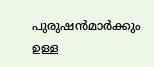പുരുഷൻമാർക്കും ഉള്ള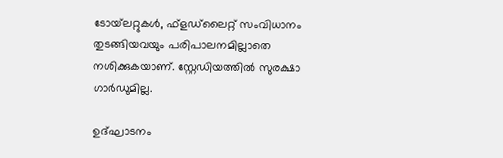ടോയ്‌ലറ്റുകൾ, ഫ്‌ളഡ്‌ലൈറ്റ് സംവിധാനം തുടങ്ങിയവയും പരിപാലനമില്ലാതെ നശിക്കുകയാണ്. സ്റ്റേഡിയത്തിൽ സുരക്ഷാ ഗാർഡുമില്ല.

ഉദ്ഘാടനം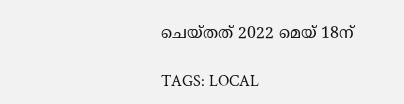ചെയ്തത് 2022 മെയ് 18ന്

TAGS: LOCAL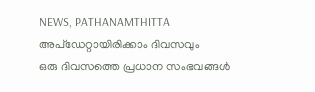NEWS, PATHANAMTHITTA
അപ്ഡേറ്റായിരിക്കാം ദിവസവും
ഒരു ദിവസത്തെ പ്രധാന സംഭവങ്ങൾ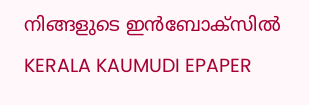നിങ്ങളുടെ ഇൻബോക്സിൽ
KERALA KAUMUDI EPAPER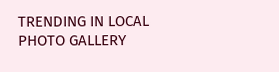TRENDING IN LOCAL
PHOTO GALLERY